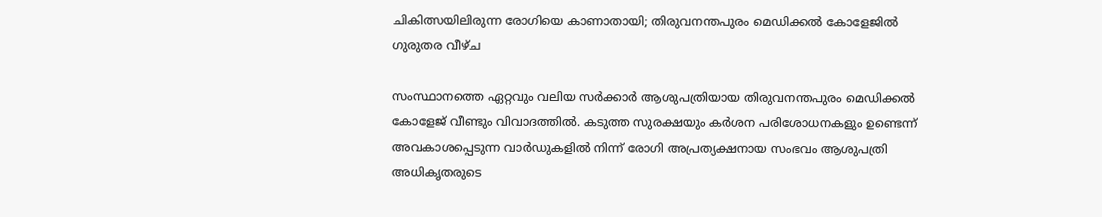ചികിത്സയിലിരുന്ന രോഗിയെ കാണാതായി; തിരുവനന്തപുരം മെഡിക്കൽ കോളേജിൽ ഗുരുതര വീഴ്‌ച

സംസ്ഥാനത്തെ ഏറ്റവും വലിയ സർക്കാർ ആശുപത്രിയായ തിരുവനന്തപുരം മെഡിക്കൽ കോളേജ് വീണ്ടും വിവാദത്തിൽ. കടുത്ത സുരക്ഷയും കർശന പരിശോധനകളും ഉണ്ടെന്ന് അവകാശപ്പെടുന്ന വാർഡുകളിൽ നിന്ന് രോഗി അപ്രത്യക്ഷനായ സംഭവം ആശുപത്രി അധികൃതരുടെ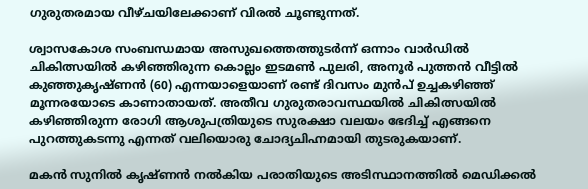ഗുരുതരമായ വീഴ്ചയിലേക്കാണ് വിരൽ ചൂണ്ടുന്നത്.

ശ്വാസകോശ സംബന്ധമായ അസുഖത്തെത്തുടർന്ന് ഒന്നാം വാർഡിൽ ചികിത്സയിൽ കഴിഞ്ഞിരുന്ന കൊല്ലം ഇടമൺ പുലരി, അനൂർ പുത്തൻ വീട്ടിൽ കുഞ്ഞുകൃഷ്ണൻ (60) എന്നയാളെയാണ് രണ്ട് ദിവസം മുൻപ് ഉച്ചകഴിഞ്ഞ് മൂന്നരയോടെ കാണാതായത്. അതീവ ഗുരുതരാവസ്ഥയിൽ ചികിത്സയിൽ കഴിഞ്ഞിരുന്ന രോഗി ആശുപത്രിയുടെ സുരക്ഷാ വലയം ഭേദിച്ച് എങ്ങനെ പുറത്തുകടന്നു എന്നത് വലിയൊരു ചോദ്യചിഹ്നമായി തുടരുകയാണ്.

മകൻ സുനിൽ കൃഷ്ണൻ നൽകിയ പരാതിയുടെ അടിസ്ഥാനത്തിൽ മെഡിക്കൽ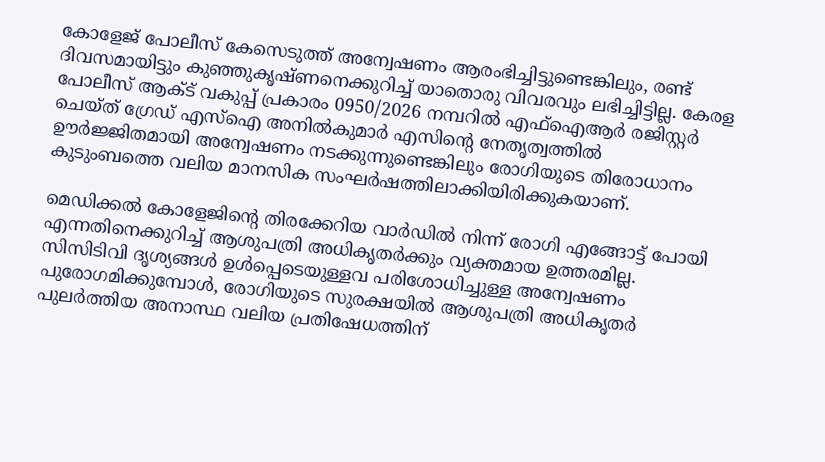കോളേജ് പോലീസ് കേസെടുത്ത് അന്വേഷണം ആരംഭിച്ചിട്ടുണ്ടെങ്കിലും, രണ്ട് ദിവസമായിട്ടും കുഞ്ഞുകൃഷ്ണനെക്കുറിച്ച് യാതൊരു വിവരവും ലഭിച്ചിട്ടില്ല. കേരള പോലീസ് ആക്ട് വകുപ്പ് പ്രകാരം 0950/2026 നമ്പറിൽ എഫ്ഐആർ രജിസ്റ്റർ ചെയ്ത് ഗ്രേഡ് എസ്ഐ അനിൽകുമാർ എസിന്റെ നേതൃത്വത്തിൽ ഊർജ്ജിതമായി അന്വേഷണം നടക്കുന്നുണ്ടെങ്കിലും രോഗിയുടെ തിരോധാനം കുടുംബത്തെ വലിയ മാനസിക സംഘർഷത്തിലാക്കിയിരിക്കുകയാണ്.

മെഡിക്കൽ കോളേജിന്റെ തിരക്കേറിയ വാർഡിൽ നിന്ന് രോഗി എങ്ങോട്ട് പോയി എന്നതിനെക്കുറിച്ച് ആശുപത്രി അധികൃതർക്കും വ്യക്തമായ ഉത്തരമില്ല. സിസിടിവി ദൃശ്യങ്ങൾ ഉൾപ്പെടെയുള്ളവ പരിശോധിച്ചുള്ള അന്വേഷണം പുരോഗമിക്കുമ്പോൾ, രോഗിയുടെ സുരക്ഷയിൽ ആശുപത്രി അധികൃതർ പുലർത്തിയ അനാസ്ഥ വലിയ പ്രതിഷേധത്തിന്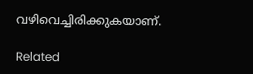വഴിവെച്ചിരിക്കുകയാണ്.

Related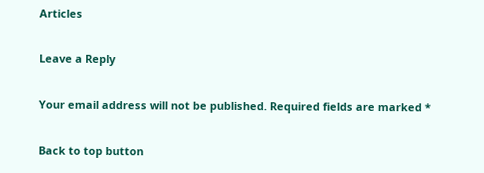Articles

Leave a Reply

Your email address will not be published. Required fields are marked *

Back to top button